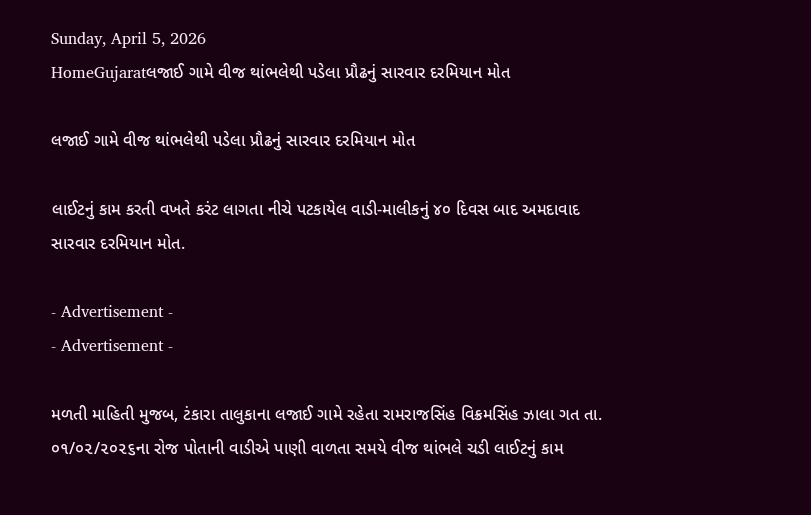Sunday, April 5, 2026
HomeGujaratલજાઈ ગામે વીજ થાંભલેથી પડેલા પ્રૌઢનું સારવાર દરમિયાન મોત

લજાઈ ગામે વીજ થાંભલેથી પડેલા પ્રૌઢનું સારવાર દરમિયાન મોત

લાઈટનું કામ કરતી વખતે કરંટ લાગતા નીચે પટકાયેલ વાડી-માલીકનું ૪૦ દિવસ બાદ અમદાવાદ સારવાર દરમિયાન મોત.

- Advertisement -
- Advertisement -

મળતી માહિતી મુજબ, ટંકારા તાલુકાના લજાઈ ગામે રહેતા રામરાજસિંહ વિક્રમસિંહ ઝાલા ગત તા. ૦૧/૦૨/૨૦૨૬ના રોજ પોતાની વાડીએ પાણી વાળતા સમયે વીજ થાંભલે ચડી લાઈટનું કામ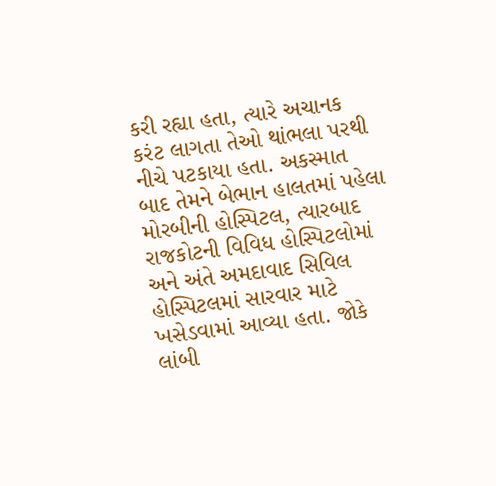કરી રહ્યા હતા, ત્યારે અચાનક કરંટ લાગતા તેઓ થાંભલા પરથી નીચે પટકાયા હતા. અકસ્માત બાદ તેમને બેભાન હાલતમાં પહેલા મોરબીની હોસ્પિટલ, ત્યારબાદ રાજકોટની વિવિધ હોસ્પિટલોમાં અને અંતે અમદાવાદ સિવિલ હોસ્પિટલમાં સારવાર માટે ખસેડવામાં આવ્યા હતા. જોકે લાંબી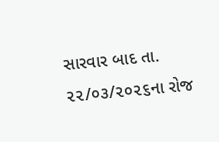સારવાર બાદ તા. ૨૨/૦૩/૨૦૨૬ના રોજ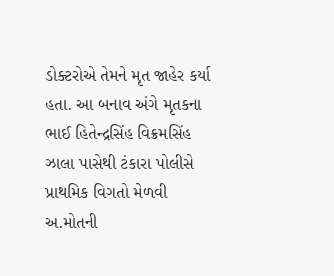ડોક્ટરોએ તેમને મૃત જાહેર કર્યા હતા. આ બનાવ અંગે મૃતકના ભાઈ હિતેન્દ્રસિંહ વિક્રમસિંહ ઝાલા પાસેથી ટંકારા પોલીસે પ્રાથમિક વિગતો મેળવી અ.મોતની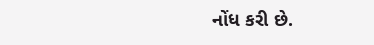નોંધ કરી છે.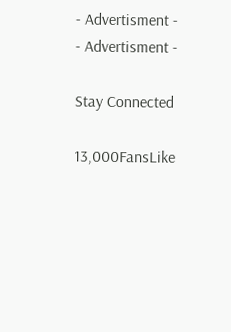- Advertisment -
- Advertisment -

Stay Connected

13,000FansLike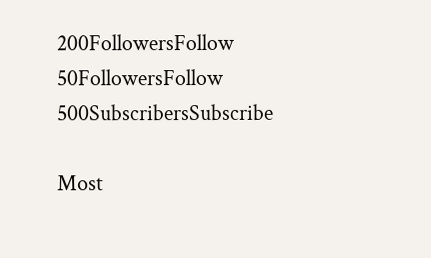200FollowersFollow
50FollowersFollow
500SubscribersSubscribe

Most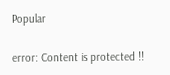Popular

error: Content is protected !!